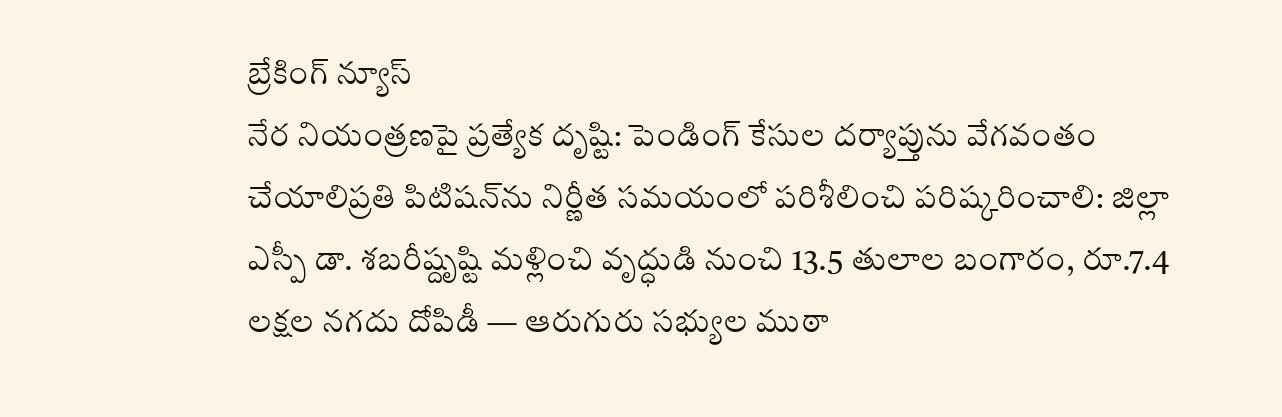బ్రేకింగ్ న్యూస్
నేర నియంత్రణపై ప్రత్యేక దృష్టి: పెండింగ్ కేసుల దర్యాప్తును వేగవంతం చేయాలిప్రతి పిటిషన్‌ను నిర్ణీత సమయంలో పరిశీలించి పరిష్కరించాలి: జిల్లా ఎస్పీ డా. శబరీష్దృష్టి మళ్లించి వృద్ధుడి నుంచి 13.5 తులాల బంగారం, రూ.7.4 లక్షల నగదు దోపిడీ — ఆరుగురు సభ్యుల ముఠా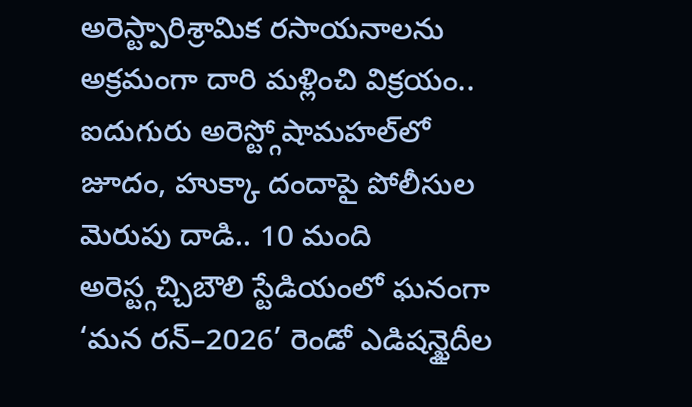అరెస్ట్పారిశ్రామిక రసాయనాలను అక్రమంగా దారి మళ్లించి విక్రయం.. ఐదుగురు అరెస్ట్గోషామహల్‌లో జూదం, హుక్కా దందాపై పోలీసుల మెరుపు దాడి.. 10 మంది అరెస్ట్గచ్చిబౌలి స్టేడియంలో ఘనంగా ‘మన రన్–2026’ రెండో ఎడిషన్ఖైదీల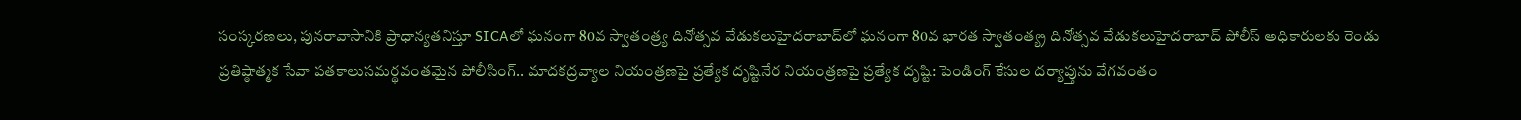సంస్కరణలు, పునరావాసానికి ప్రాధాన్యతనిస్తూ SICAలో ఘనంగా 80వ స్వాతంత్ర్య దినోత్సవ వేడుకలుహైదరాబాద్‌లో ఘనంగా 80వ భారత స్వాతంత్య్ర దినోత్సవ వేడుకలుహైదరాబాద్ పోలీస్ అధికారులకు రెండు ప్రతిష్ఠాత్మక సేవా పతకాలుసమర్థవంతమైన పోలీసింగ్‌.. మాదకద్రవ్యాల నియంత్రణపై ప్రత్యేక దృష్టినేర నియంత్రణపై ప్రత్యేక దృష్టి: పెండింగ్ కేసుల దర్యాప్తును వేగవంతం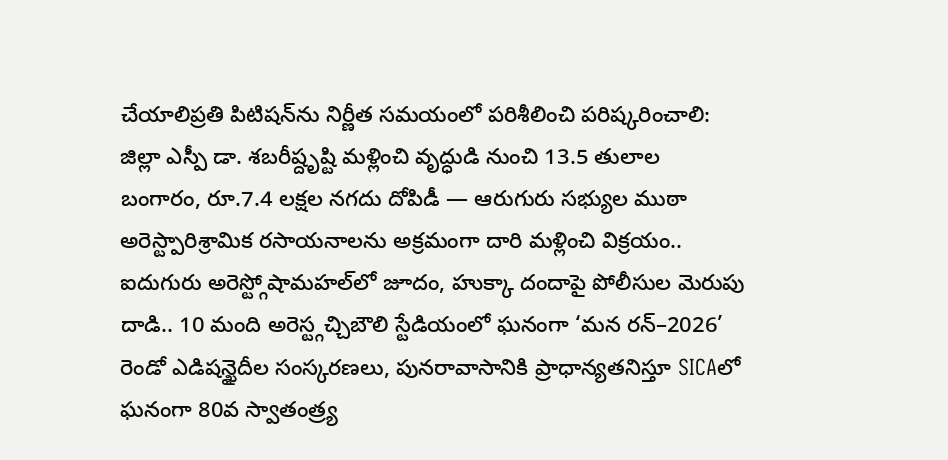చేయాలిప్రతి పిటిషన్‌ను నిర్ణీత సమయంలో పరిశీలించి పరిష్కరించాలి: జిల్లా ఎస్పీ డా. శబరీష్దృష్టి మళ్లించి వృద్ధుడి నుంచి 13.5 తులాల బంగారం, రూ.7.4 లక్షల నగదు దోపిడీ — ఆరుగురు సభ్యుల ముఠా అరెస్ట్పారిశ్రామిక రసాయనాలను అక్రమంగా దారి మళ్లించి విక్రయం.. ఐదుగురు అరెస్ట్గోషామహల్‌లో జూదం, హుక్కా దందాపై పోలీసుల మెరుపు దాడి.. 10 మంది అరెస్ట్గచ్చిబౌలి స్టేడియంలో ఘనంగా ‘మన రన్–2026’ రెండో ఎడిషన్ఖైదీల సంస్కరణలు, పునరావాసానికి ప్రాధాన్యతనిస్తూ SICAలో ఘనంగా 80వ స్వాతంత్ర్య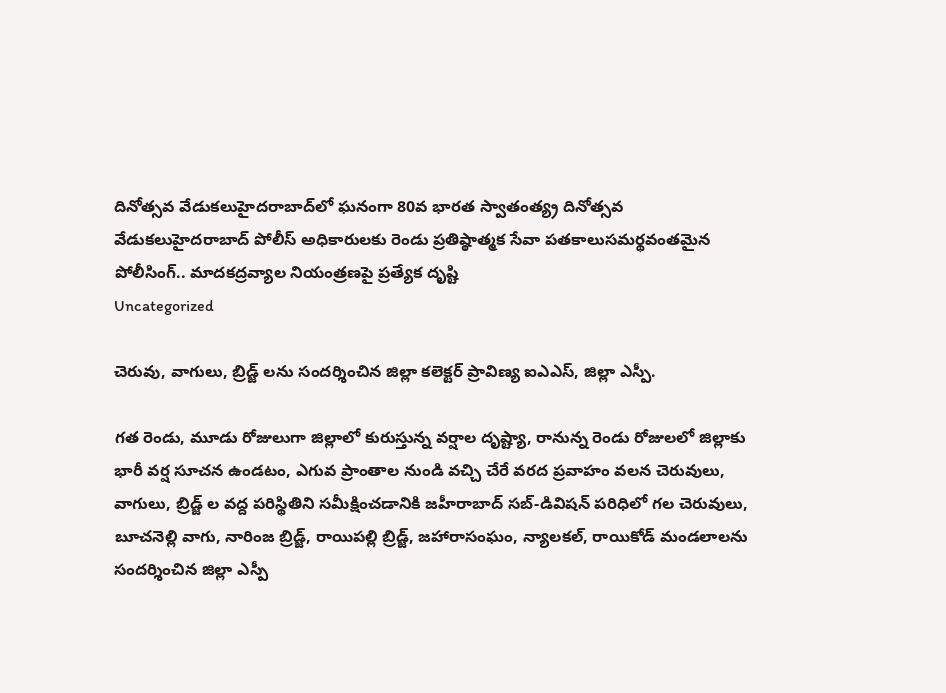దినోత్సవ వేడుకలుహైదరాబాద్‌లో ఘనంగా 80వ భారత స్వాతంత్య్ర దినోత్సవ వేడుకలుహైదరాబాద్ పోలీస్ అధికారులకు రెండు ప్రతిష్ఠాత్మక సేవా పతకాలుసమర్థవంతమైన పోలీసింగ్‌.. మాదకద్రవ్యాల నియంత్రణపై ప్రత్యేక దృష్టి
Uncategorized

చెరువు, వాగులు, బ్రిడ్జ్ లను సందర్శించిన జిల్లా కలెక్టర్ ప్రావిణ్య ఐఎఎస్, జిల్లా ఎస్పీ.

గత రెండు, మూడు రోజులుగా జిల్లాలో కురుస్తున్న వర్షాల దృష్ట్యా, రానున్న రెండు రోజులలో జిల్లాకు భారీ వర్ష సూచన ఉండటం, ఎగువ ప్రాంతాల నుండి వచ్చి చేరే వరద ప్రవాహం వలన చెరువులు, వాగులు, బ్రిడ్జ్ ల వద్ద పరిస్థితిని సమీక్షించడానికి జహీరాబాద్ సబ్-డివిషన్ పరిధిలో గల చెరువులు, బూచనెల్లి వాగు, నారింజ బ్రిడ్జ్, రాయిపల్లి బ్రిడ్జ్, జహారాసంఘం, న్యాలకల్, రాయికోడ్ మండలాలను సందర్శించిన జిల్లా ఎస్పీ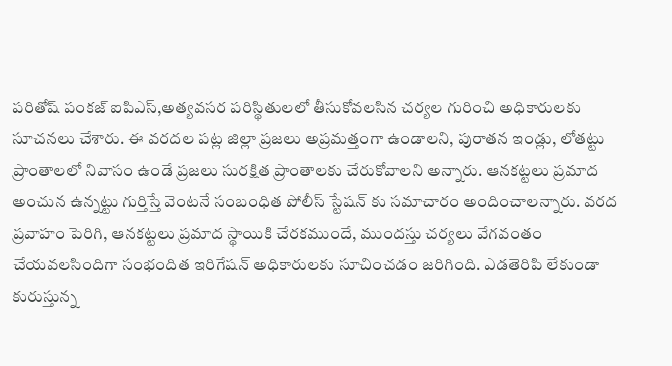పరితోష్ పంకజ్ ఐపిఎస్,అత్యవసర పరిస్థితులలో తీసుకోవలసిన చర్యల గురించి అధికారులకు సూచనలు చేశారు. ఈ వరదల పట్ల జిల్లా ప్రజలు అప్రమత్తంగా ఉండాలని, పురాతన ఇండ్లు, లోతట్టు ప్రాంతాలలో నివాసం ఉండే ప్రజలు సురక్షిత ప్రాంతాలకు చేరుకోవాలని అన్నారు. ఆనకట్టలు ప్రమాద అంచున ఉన్నట్టు గుర్తిస్తే వెంటనే సంబంధిత పోలీస్ స్టేషన్ కు సమాచారం అందించాలన్నారు. వరద ప్రవాహం పెరిగి, ఆనకట్టలు ప్రమాద స్థాయికి చేరకముందే, ముందస్తు చర్యలు వేగవంతం చేయవలసిందిగా సంభందిత ఇరిగేషన్ అధికారులకు సూచించడం జరిగింది. ఎడతెరిపి లేకుండా కురుస్తున్న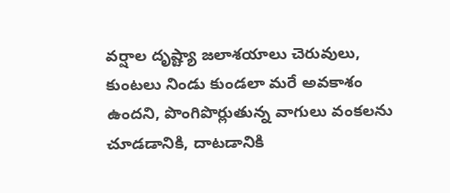వర్షాల దృష్ట్యా జలాశయాలు చెరువులు, కుంటలు నిండు కుండలా మరే అవకాశం ఉందని, పొంగిపొర్లుతున్న వాగులు వంకలను చూడడానికి, దాటడానికి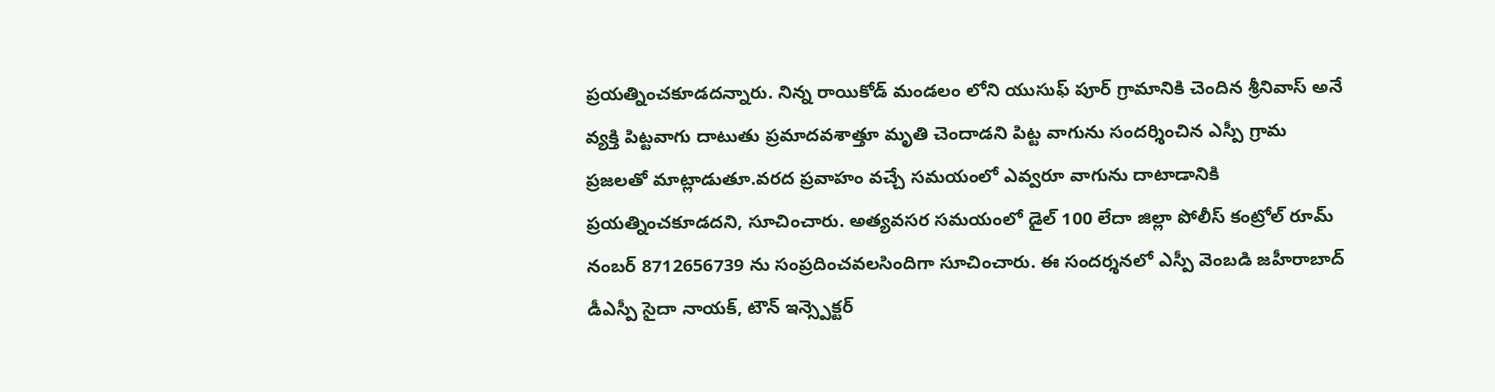ప్రయత్నించకూడదన్నారు. నిన్న రాయికోడ్ మండలం లోని యుసుఫ్ పూర్ గ్రామానికి చెందిన శ్రీనివాస్ అనే వ్యక్తి పిట్టవాగు దాటుతు ప్రమాదవశాత్తూ మృతి చెందాడని పిట్ట వాగును సందర్శించిన ఎస్పీ గ్రామ ప్రజలతో మాట్లాడుతూ.వరద ప్రవాహం వచ్చే సమయంలో ఎవ్వరూ వాగును దాటాడానికి ప్రయత్నించకూడదని, సూచించారు. అత్యవసర సమయంలో డైల్ 100 లేదా జిల్లా పోలీస్ కంట్రోల్ రూమ్ నంబర్ 8712656739 ను సంప్రదించవలసిందిగా సూచించారు. ఈ సందర్శనలో ఎస్పీ వెంబడి జహీరాబాద్ డీఎస్పీ సైదా నాయక్, టౌన్ ఇన్స్పెక్టర్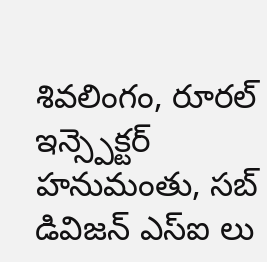శివలింగం, రూరల్ ఇన్స్పెక్టర్ హనుమంతు, సబ్ డివిజన్ ఎస్ఐ లు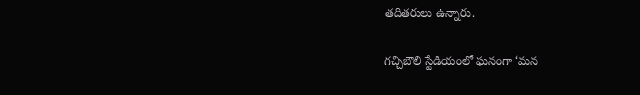తదితరులు ఉన్నారు.

గచ్చిబౌలి స్టేడియంలో ఘనంగా ‘మన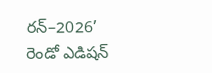రన్–2026’ రెండో ఎడిషన్